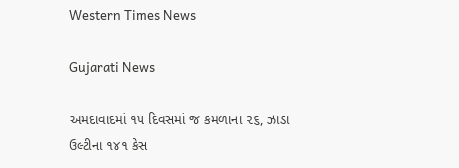Western Times News

Gujarati News

અમદાવાદમાં ૧૫ દિવસમાં જ કમળાના ૨૬, ઝાડા ઉલ્ટીના ૧૪૧ કેસ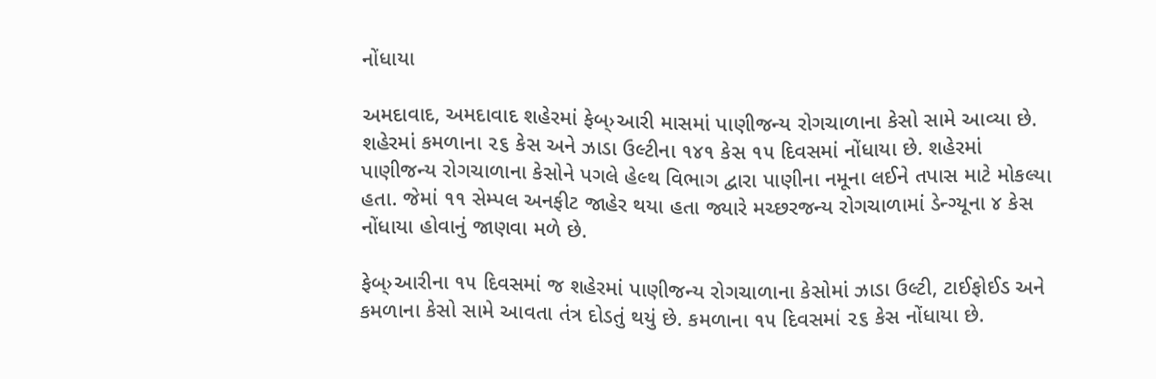નોંધાયા

અમદાવાદ, અમદાવાદ શહેરમાં ફેબ્›આરી માસમાં પાણીજન્ય રોગચાળાના કેસો સામે આવ્યા છે. શહેરમાં કમળાના ૨૬ કેસ અને ઝાડા ઉલ્ટીના ૧૪૧ કેસ ૧૫ દિવસમાં નોંધાયા છે. શહેરમાં પાણીજન્ય રોગચાળાના કેસોને પગલે હેલ્થ વિભાગ દ્વારા પાણીના નમૂના લઈને તપાસ માટે મોકલ્યા હતા. જેમાં ૧૧ સેમ્પલ અનફીટ જાહેર થયા હતા જ્યારે મચ્છરજન્ય રોગચાળામાં ડેન્ગ્યૂના ૪ કેસ નોંધાયા હોવાનું જાણવા મળે છે.

ફેબ્›આરીના ૧૫ દિવસમાં જ શહેરમાં પાણીજન્ય રોગચાળાના કેસોમાં ઝાડા ઉલ્ટી, ટાઈફોઈડ અને કમળાના કેસો સામે આવતા તંત્ર દોડતું થયું છે. કમળાના ૧૫ દિવસમાં ૨૬ કેસ નોંધાયા છે.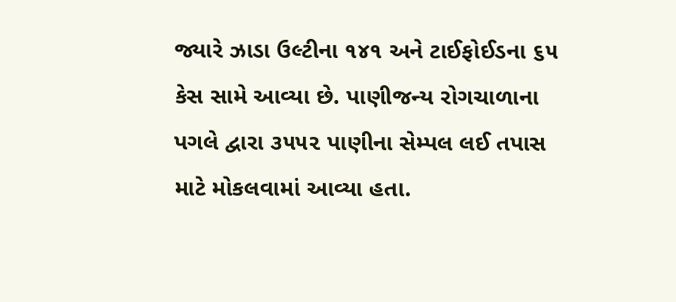જ્યારે ઝાડા ઉલ્ટીના ૧૪૧ અને ટાઈફોઈડના ૬૫ કેસ સામે આવ્યા છે. પાણીજન્ય રોગચાળાના પગલે દ્વારા ૩૫૫૨ પાણીના સેમ્પલ લઈ તપાસ માટે મોકલવામાં આવ્યા હતા.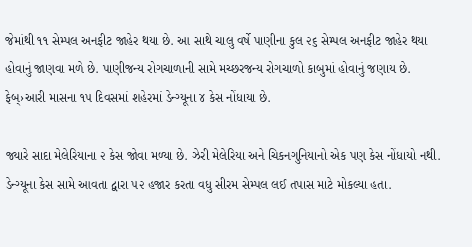જેમાંથી ૧૧ સેમ્પલ અનફીટ જાહેર થયા છે. આ સાથે ચાલુ વર્ષે પાણીના કુલ ૨૬ સેમ્પલ અનફીટ જાહેર થયા હોવાનું જાણવા મળે છે. પાણીજન્ય રોગચાળાની સામે મચ્છરજન્ય રોગચાળો કાબુમાં હોવાનું જણાય છે. ફેબ્›આરી માસના ૧૫ દિવસમાં શહેરમાં ડેન્ગ્યૂના ૪ કેસ નોંધાયા છે.

જ્યારે સાદા મેલેરિયાના ૨ કેસ જોવા મળ્યા છે. ઝેરી મેલેરિયા અને ચિકનગુનિયાનો એક પણ કેસ નોંધાયો નથી. ડેન્ગ્યૂના કેસ સામે આવતા દ્વારા ૫૨ હજાર કરતા વધુ સીરમ સેમ્પલ લઈ તપાસ માટે મોકલ્યા હતા.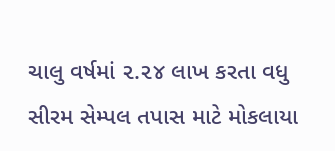ચાલુ વર્ષમાં ૨.૨૪ લાખ કરતા વધુ સીરમ સેમ્પલ તપાસ માટે મોકલાયા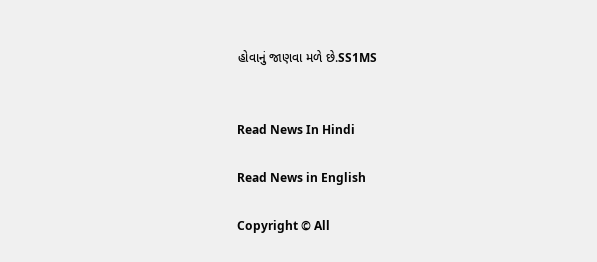હોવાનું જાણવા મળે છે.SS1MS


Read News In Hindi

Read News in English

Copyright © All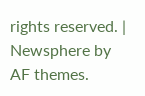rights reserved. | Newsphere by AF themes.